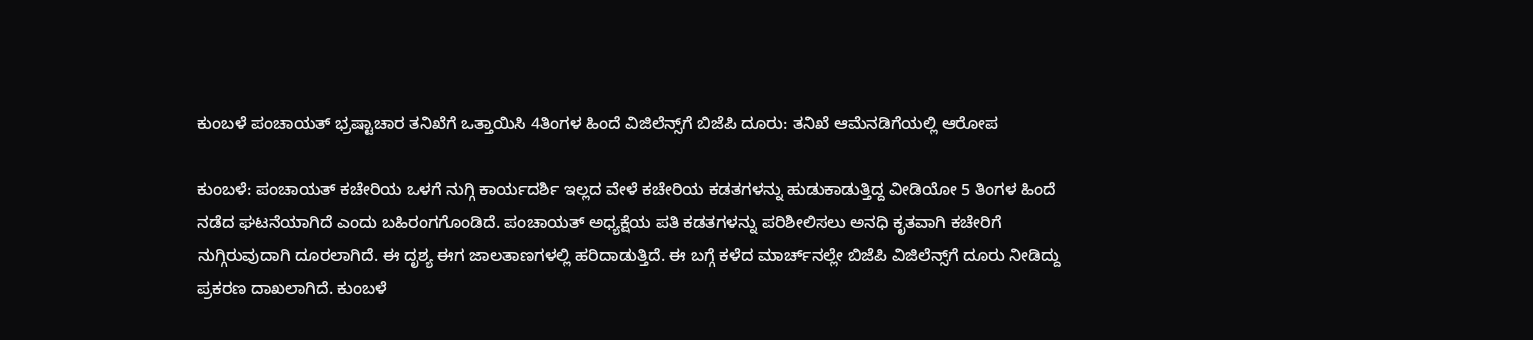ಕುಂಬಳೆ ಪಂಚಾಯತ್ ಭ್ರಷ್ಟಾಚಾರ ತನಿಖೆಗೆ ಒತ್ತಾಯಿಸಿ 4ತಿಂಗಳ ಹಿಂದೆ ವಿಜಿಲೆನ್ಸ್‌ಗೆ ಬಿಜೆಪಿ ದೂರು: ತನಿಖೆ ಆಮೆನಡಿಗೆಯಲ್ಲಿ ಆರೋಪ

ಕುಂಬಳೆ: ಪಂಚಾಯತ್ ಕಚೇರಿಯ ಒಳಗೆ ನುಗ್ಗಿ ಕಾರ್ಯದರ್ಶಿ ಇಲ್ಲದ ವೇಳೆ ಕಚೇರಿಯ ಕಡತಗಳನ್ನು ಹುಡುಕಾಡುತ್ತಿದ್ದ ವೀಡಿಯೋ 5 ತಿಂಗಳ ಹಿಂದೆ ನಡೆದ ಘಟನೆಯಾಗಿದೆ ಎಂದು ಬಹಿರಂಗಗೊಂಡಿದೆ. ಪಂಚಾಯತ್ ಅಧ್ಯಕ್ಷೆಯ ಪತಿ ಕಡತಗಳನ್ನು ಪರಿಶೀಲಿಸಲು ಅನಧಿ ಕೃತವಾಗಿ ಕಚೇರಿಗೆ ನುಗ್ಗಿರುವುದಾಗಿ ದೂರಲಾಗಿದೆ. ಈ ದೃಶ್ಯ ಈಗ ಜಾಲತಾಣಗಳಲ್ಲಿ ಹರಿದಾಡುತ್ತಿದೆ. ಈ ಬಗ್ಗೆ ಕಳೆದ ಮಾರ್ಚ್‌ನಲ್ಲೇ ಬಿಜೆಪಿ ವಿಜಿಲೆನ್ಸ್‌ಗೆ ದೂರು ನೀಡಿದ್ದು ಪ್ರಕರಣ ದಾಖಲಾಗಿದೆ. ಕುಂಬಳೆ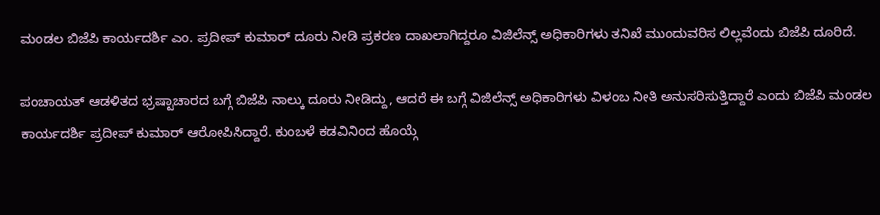ಮಂಡಲ ಬಿಜೆಪಿ ಕಾರ್ಯದರ್ಶಿ ಎಂ. ಪ್ರದೀಪ್ ಕುಮಾರ್ ದೂರು ನೀಡಿ ಪ್ರಕರಣ ದಾಖಲಾಗಿದ್ದರೂ ವಿಜಿಲೆನ್ಸ್ ಅಧಿಕಾರಿಗಳು ತನಿಖೆ ಮುಂದುವರಿಸ ಲಿಲ್ಲವೆಂದು ಬಿಜೆಪಿ ದೂರಿದೆ.

ಪಂಚಾಯತ್ ಆಡಳಿತದ ಭ್ರಷ್ಟಾಚಾರದ ಬಗ್ಗೆ ಬಿಜೆಪಿ ನಾಲ್ಕು ದೂರು ನೀಡಿದ್ದು, ಆದರೆ ಈ ಬಗ್ಗೆ ವಿಜಿಲೆನ್ಸ್ ಅಧಿಕಾರಿಗಳು ವಿಳಂಬ ನೀತಿ ಅನುಸರಿಸುತ್ತಿದ್ದಾರೆ ಎಂದು ಬಿಜೆಪಿ ಮಂಡಲ ಕಾರ್ಯದರ್ಶಿ ಪ್ರದೀಪ್ ಕುಮಾರ್ ಆರೋಪಿಸಿದ್ದಾರೆ. ಕುಂಬಳೆ ಕಡವಿನಿಂದ ಹೊಯ್ಗೆ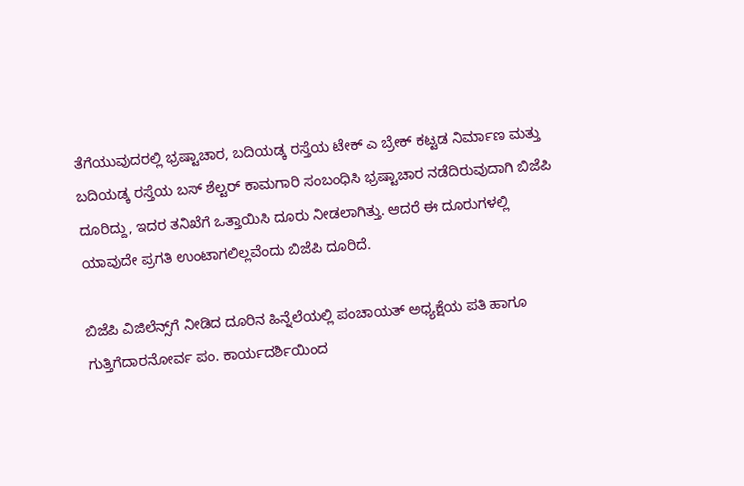ತೆಗೆಯುವುದರಲ್ಲಿ ಭ್ರಷ್ಟಾಚಾರ, ಬದಿಯಡ್ಕ ರಸ್ತೆಯ ಟೇಕ್ ಎ ಬ್ರೇಕ್ ಕಟ್ಟಡ ನಿರ್ಮಾಣ ಮತ್ತು ಬದಿಯಡ್ಕ ರಸ್ತೆಯ ಬಸ್ ಶೆಲ್ಟರ್ ಕಾಮಗಾರಿ ಸಂಬಂಧಿಸಿ ಭ್ರಷ್ಟಾಚಾರ ನಡೆದಿರುವುದಾಗಿ ಬಿಜೆಪಿ ದೂರಿದ್ದು, ಇದರ ತನಿಖೆಗೆ ಒತ್ತಾಯಿಸಿ ದೂರು ನೀಡಲಾಗಿತ್ತು. ಆದರೆ ಈ ದೂರುಗಳಲ್ಲಿ ಯಾವುದೇ ಪ್ರಗತಿ ಉಂಟಾಗಲಿಲ್ಲವೆಂದು ಬಿಜೆಪಿ ದೂರಿದೆ.

ಬಿಜೆಪಿ ವಿಜಿಲೆನ್ಸ್‌ಗೆ ನೀಡಿದ ದೂರಿನ ಹಿನ್ನೆಲೆಯಲ್ಲಿ ಪಂಚಾಯತ್ ಅಧ್ಯಕ್ಷೆಯ ಪತಿ ಹಾಗೂ ಗುತ್ತಿಗೆದಾರನೋರ್ವ ಪಂ. ಕಾರ್ಯದರ್ಶಿಯಿಂದ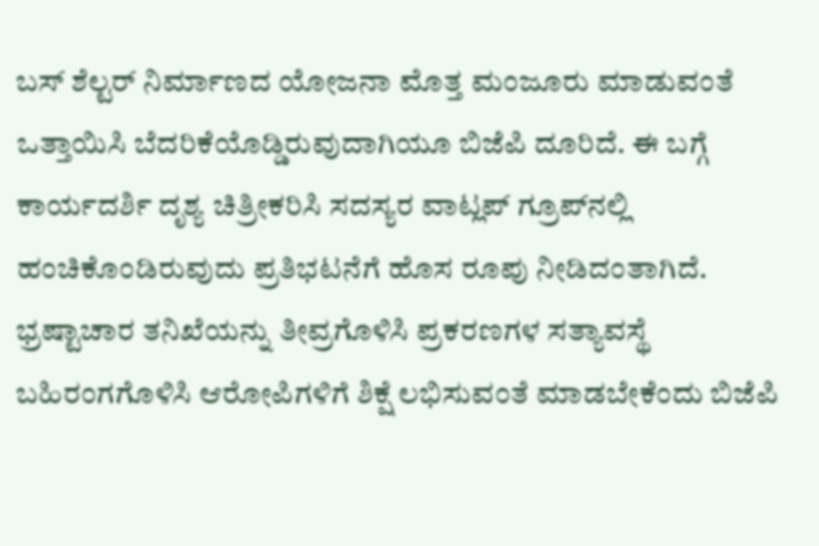ಬಸ್ ಶೆಲ್ಟರ್ ನಿರ್ಮಾಣದ ಯೋಜನಾ ಮೊತ್ತ ಮಂಜೂರು ಮಾಡುವಂತೆ ಒತ್ತಾಯಿಸಿ ಬೆದರಿಕೆಯೊಡ್ಡಿರುವುದಾಗಿಯೂ ಬಿಜೆಪಿ ದೂರಿದೆ. ಈ ಬಗ್ಗೆ ಕಾರ್ಯದರ್ಶಿ ದೃಶ್ಯ ಚಿತ್ರೀಕರಿಸಿ ಸದಸ್ಯರ ವಾಟ್ಲಪ್ ಗ್ರೂಪ್‌ನಲ್ಲಿ ಹಂಚಿಕೊಂಡಿರುವುದು ಪ್ರತಿಭಟನೆಗೆ ಹೊಸ ರೂಪು ನೀಡಿದಂತಾಗಿದೆ. ಭ್ರಷ್ಟಾಚಾರ ತನಿಖೆಯನ್ನು ತೀವ್ರಗೊಳಿಸಿ ಪ್ರಕರಣಗಳ ಸತ್ಯಾವಸ್ಥೆ ಬಹಿರಂಗಗೊಳಿಸಿ ಆರೋಪಿಗಳಿಗೆ ಶಿಕ್ಷೆ ಲಭಿಸುವಂತೆ ಮಾಡಬೇಕೆಂದು ಬಿಜೆಪಿ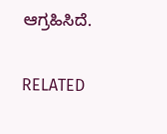ಆಗ್ರಹಿಸಿದೆ.

RELATED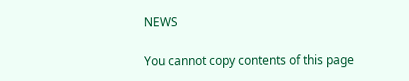NEWS

You cannot copy contents of this page